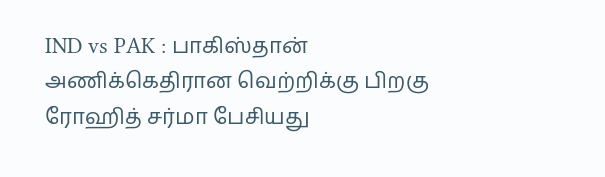IND vs PAK : பாகிஸ்தான் அணிக்கெதிரான வெற்றிக்கு பிறகு ரோஹித் சர்மா பேசியது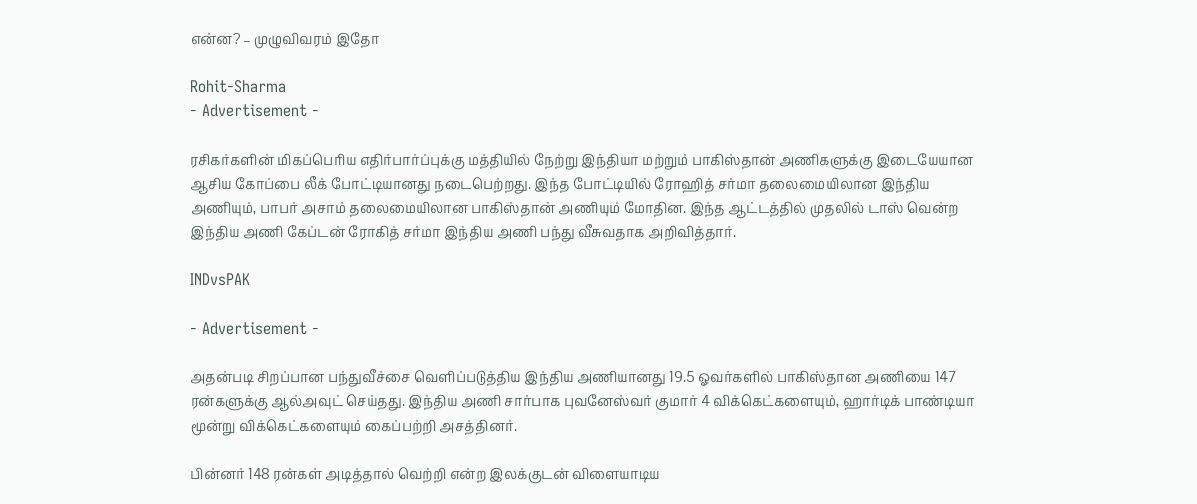என்ன? – முழுவிவரம் இதோ

Rohit-Sharma
- Advertisement -

ரசிகர்களின் மிகப்பெரிய எதிர்பார்ப்புக்கு மத்தியில் நேற்று இந்தியா மற்றும் பாகிஸ்தான் அணிகளுக்கு இடையேயான ஆசிய கோப்பை லீக் போட்டியானது நடைபெற்றது. இந்த போட்டியில் ரோஹித் சர்மா தலைமையிலான இந்திய அணியும், பாபர் அசாம் தலைமையிலான பாகிஸ்தான் அணியும் மோதின. இந்த ஆட்டத்தில் முதலில் டாஸ் வென்ற இந்திய அணி கேப்டன் ரோகித் சர்மா இந்திய அணி பந்து வீசுவதாக அறிவித்தார்.

INDvsPAK

- Advertisement -

அதன்படி சிறப்பான பந்துவீச்சை வெளிப்படுத்திய இந்திய அணியானது 19.5 ஓவர்களில் பாகிஸ்தான அணியை 147 ரன்களுக்கு ஆல்அவுட் செய்தது. இந்திய அணி சார்பாக புவனேஸ்வர் குமார் 4 விக்கெட்களையும், ஹார்டிக் பாண்டியா மூன்று விக்கெட்களையும் கைப்பற்றி அசத்தினர்.

பின்னர் 148 ரன்கள் அடித்தால் வெற்றி என்ற இலக்குடன் விளையாடிய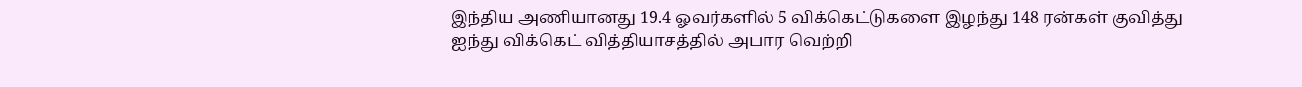இந்திய அணியானது 19.4 ஓவர்களில் 5 விக்கெட்டுகளை இழந்து 148 ரன்கள் குவித்து ஐந்து விக்கெட் வித்தியாசத்தில் அபார வெற்றி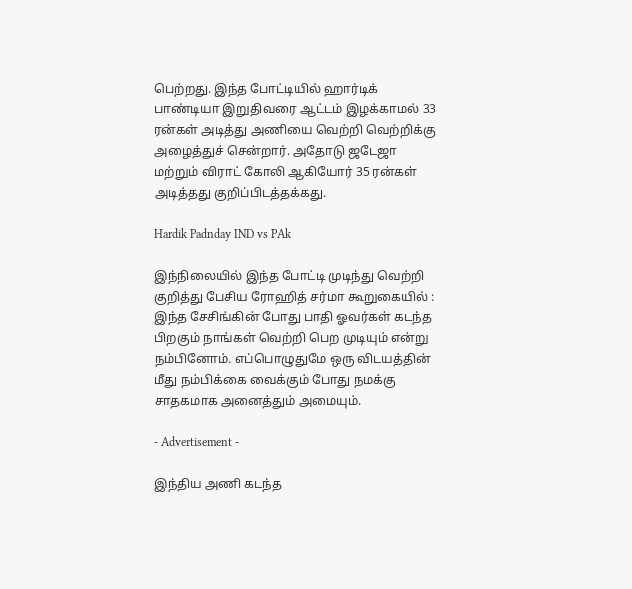பெற்றது. இந்த போட்டியில் ஹார்டிக் பாண்டியா இறுதிவரை ஆட்டம் இழக்காமல் 33 ரன்கள் அடித்து அணியை வெற்றி வெற்றிக்கு அழைத்துச் சென்றார். அதோடு ஜடேஜா மற்றும் விராட் கோலி ஆகியோர் 35 ரன்கள் அடித்தது குறிப்பிடத்தக்கது.

Hardik Padnday IND vs PAk

இந்நிலையில் இந்த போட்டி முடிந்து வெற்றி குறித்து பேசிய ரோஹித் சர்மா கூறுகையில் : இந்த சேசிங்கின் போது பாதி ஓவர்கள் கடந்த பிறகும் நாங்கள் வெற்றி பெற முடியும் என்று நம்பினோம். எப்பொழுதுமே ஒரு விடயத்தின் மீது நம்பிக்கை வைக்கும் போது நமக்கு சாதகமாக அனைத்தும் அமையும்.

- Advertisement -

இந்திய அணி கடந்த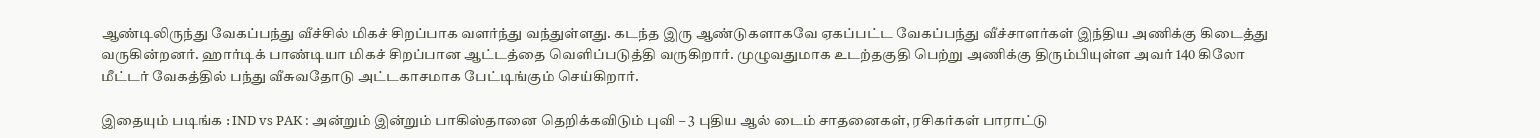ஆண்டிலிருந்து வேகப்பந்து வீச்சில் மிகச் சிறப்பாக வளர்ந்து வந்துள்ளது. கடந்த இரு ஆண்டுகளாகவே ஏகப்பட்ட வேகப்பந்து வீச்சாளர்கள் இந்திய அணிக்கு கிடைத்து வருகின்றனர். ஹார்டிக் பாண்டியா மிகச் சிறப்பான ஆட்டத்தை வெளிப்படுத்தி வருகிறார். முழுவதுமாக உடற்தகுதி பெற்று அணிக்கு திரும்பியுள்ள அவர் 140 கிலோ மீட்டர் வேகத்தில் பந்து வீசுவதோடு அட்டகாசமாக பேட்டிங்கும் செய்கிறார்.

இதையும் படிங்க : IND vs PAK : அன்றும் இன்றும் பாகிஸ்தானை தெறிக்கவிடும் புவி – 3 புதிய ஆல் டைம் சாதனைகள், ரசிகர்கள் பாராட்டு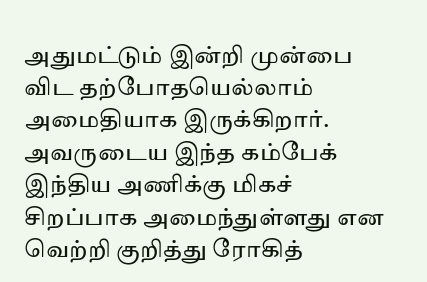அதுமட்டும் இன்றி முன்பை விட தற்போதயெல்லாம் அமைதியாக இருக்கிறார். அவருடைய இந்த கம்பேக் இந்திய அணிக்கு மிகச் சிறப்பாக அமைந்துள்ளது என வெற்றி குறித்து ரோகித்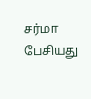சர்மா பேசியது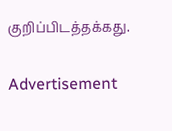குறிப்பிடத்தக்கது.

Advertisement